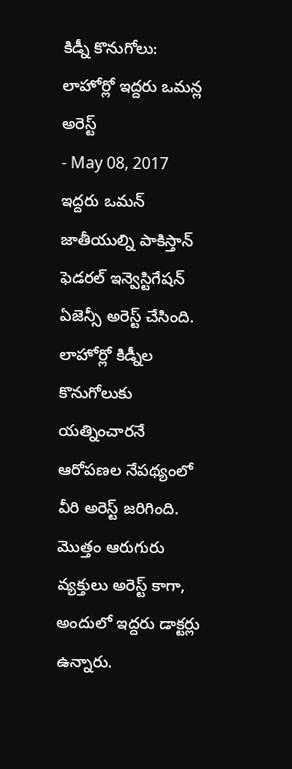కిడ్నీ కొనుగోలు: లాహోర్లో ఇద్దరు ఒమన్ల అరెస్ట్
- May 08, 2017
ఇద్దరు ఒమన్ జాతీయుల్ని పాకిస్తాన్ ఫెడరల్ ఇన్వెస్టిగేషన్ ఏజెన్సీ అరెస్ట్ చేసింది. లాహోర్లో కిడ్నీల కొనుగోలుకు యత్నించారనే ఆరోపణల నేపథ్యంలో వీరి అరెస్ట్ జరిగింది. మొత్తం ఆరుగురు వ్యక్తులు అరెస్ట్ కాగా, అందులో ఇద్దరు డాక్టర్లు ఉన్నారు.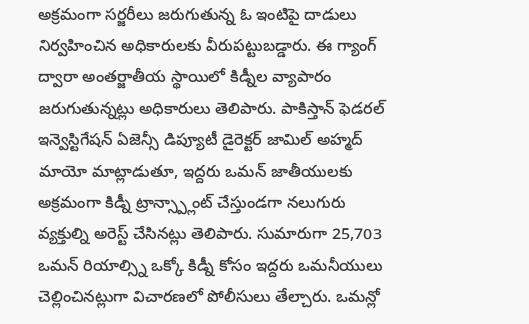అక్రమంగా సర్జరీలు జరుగుతున్న ఓ ఇంటిపై దాడులు నిర్వహించిన అధికారులకు వీరుపట్టుబడ్డారు. ఈ గ్యాంగ్ ద్వారా అంతర్జాతీయ స్థాయిలో కిడ్నీల వ్యాపారం జరుగుతున్నట్లు అధికారులు తెలిపారు. పాకిస్తాన్ ఫెడరల్ ఇన్వెస్టిగేషన్ ఏజెన్సీ డిప్యూటీ డైరెక్టర్ జామిల్ అహ్మద్ మాయో మాట్లాడుతూ, ఇద్దరు ఒమన్ జాతీయులకు అక్రమంగా కిడ్నీ ట్రాన్స్ప్లాంట్ చేస్తుండగా నలుగురు వ్యక్తుల్ని అరెస్ట్ చేసినట్లు తెలిపారు. సుమారుగా 25,703 ఒమన్ రియాల్స్ని ఒక్కో కిడ్నీ కోసం ఇద్దరు ఒమనీయులు చెల్లించినట్లుగా విచారణలో పోలీసులు తేల్చారు. ఒమన్లో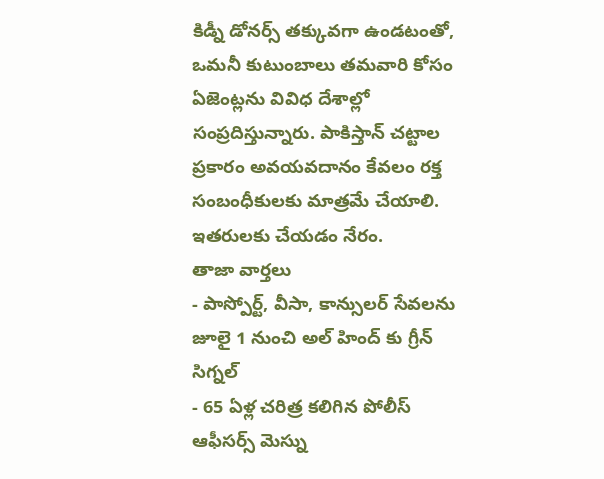కిడ్నీ డోనర్స్ తక్కువగా ఉండటంతో, ఒమనీ కుటుంబాలు తమవారి కోసం ఏజెంట్లను వివిధ దేశాల్లో సంప్రదిస్తున్నారు. పాకిస్తాన్ చట్టాల ప్రకారం అవయవదానం కేవలం రక్త సంబంధీకులకు మాత్రమే చేయాలి. ఇతరులకు చేయడం నేరం.
తాజా వార్తలు
- పాస్పోర్ట్, వీసా, కాన్సులర్ సేవలను జూలై 1 నుంచి అల్ హింద్ కు గ్రీన్ సిగ్నల్
- 65 ఏళ్ల చరిత్ర కలిగిన పోలీస్ ఆఫీసర్స్ మెస్ను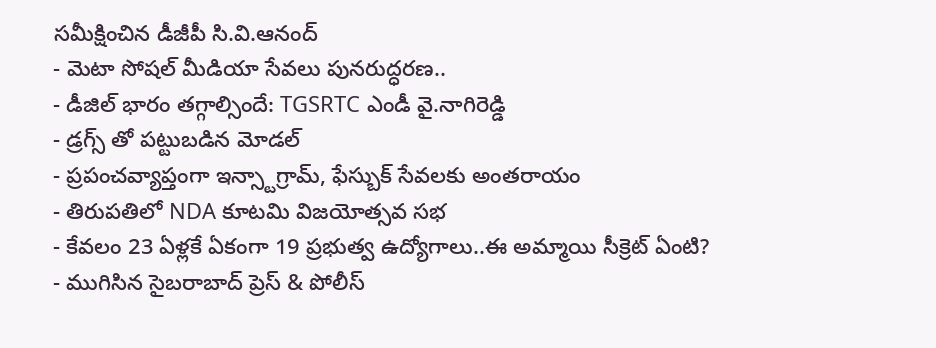సమీక్షించిన డీజీపీ సి.వి.ఆనంద్
- మెటా సోషల్ మీడియా సేవలు పునరుద్ధరణ..
- డీజిల్ భారం తగ్గాల్సిందే: TGSRTC ఎండీ వై.నాగిరెడ్డి
- డ్రగ్స్ తో పట్టుబడిన మోడల్
- ప్రపంచవ్యాప్తంగా ఇన్స్టాగ్రామ్, ఫేస్బుక్ సేవలకు అంతరాయం
- తిరుపతిలో NDA కూటమి విజయోత్సవ సభ
- కేవలం 23 ఏళ్లకే ఏకంగా 19 ప్రభుత్వ ఉద్యోగాలు..ఈ అమ్మాయి సీక్రెట్ ఏంటి?
- ముగిసిన సైబరాబాద్ ప్రెస్ & పోలీస్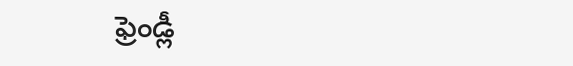ఫ్రెండ్లీ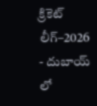క్రికెట్ లీగ్–2026
- దుబాయ్ లో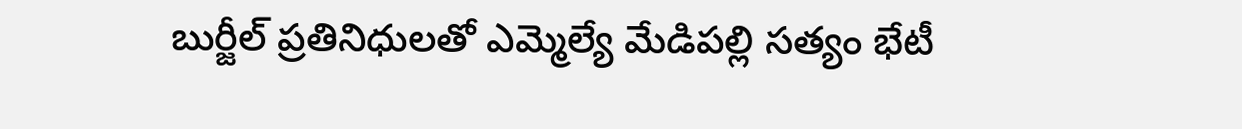బుర్జీల్ ప్రతినిధులతో ఎమ్మెల్యే మేడిపల్లి సత్యం భేటీ